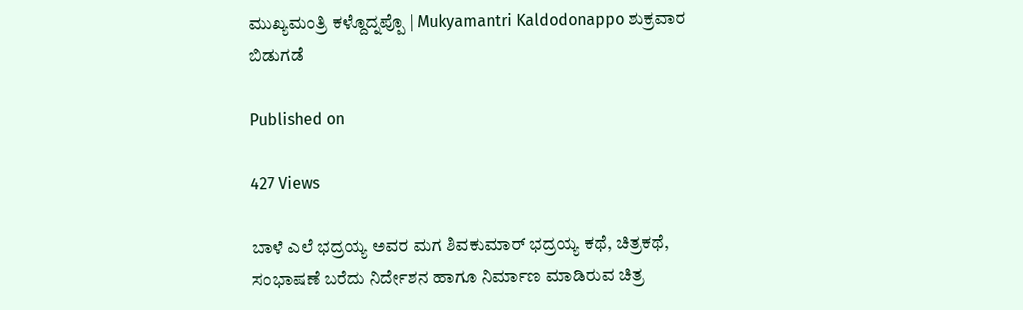ಮುಖ್ಯಮಂತ್ರಿ ಕಳ್ದೊದ್ನಪ್ಪೊ | Mukyamantri Kaldodonappo ಶುಕ್ರವಾರ ಬಿಡುಗಡೆ

Published on

427 Views

ಬಾಳೆ ಎಲೆ ಭದ್ರಯ್ಯ ಅವರ ಮಗ ಶಿವಕುಮಾರ್ ಭದ್ರಯ್ಯ ಕಥೆ, ಚಿತ್ರಕಥೆ, ಸಂಭಾಷಣೆ ಬರೆದು ನಿರ್ದೇಶನ ಹಾಗೂ ನಿರ್ಮಾಣ ಮಾಡಿರುವ ಚಿತ್ರ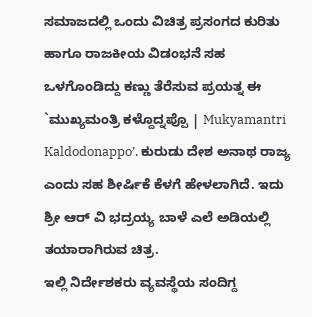ಸಮಾಜದಲ್ಲಿ ಒಂದು ವಿಚಿತ್ರ ಪ್ರಸಂಗದ ಕುರಿತು ಹಾಗೂ ರಾಜಕೀಯ ವಿಡಂಭನೆ ಸಹ ಒಳಗೊಂಡಿದ್ದು ಕಣ್ಣು ತೆರೆಸುವ ಪ್ರಯತ್ನ ಈ `ಮುಖ್ಯಮಂತ್ರಿ ಕಳ್ದೊದ್ನಪ್ಪೊ | Mukyamantri Kaldodonappo’. ಕುರುಡು ದೇಶ ಅನಾಥ ರಾಜ್ಯ ಎಂದು ಸಹ ಶೀರ್ಷಿಕೆ ಕೆಳಗೆ ಹೇಳಲಾಗಿದೆ. ಇದು ಶ್ರೀ ಆರ್ ವಿ ಭದ್ರಯ್ಯ ಬಾಳೆ ಎಲೆ ಅಡಿಯಲ್ಲಿ ತಯಾರಾಗಿರುವ ಚಿತ್ರ.
ಇಲ್ಲಿ ನಿರ್ದೇಶಕರು ವ್ಯವಸ್ಥೆಯ ಸಂದಿಗ್ದ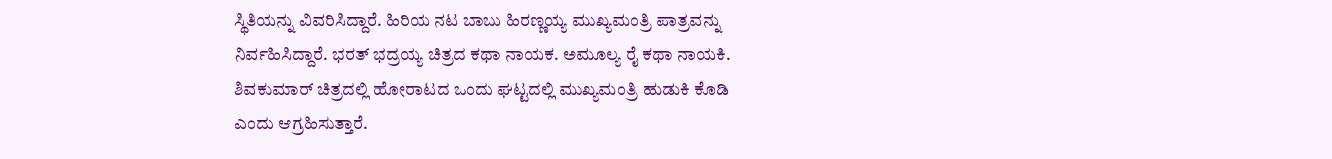ಸ್ಥಿತಿಯನ್ನು ವಿವರಿಸಿದ್ದಾರೆ. ಹಿರಿಯ ನಟ ಬಾಬು ಹಿರಣ್ಣಯ್ಯ ಮುಖ್ಯಮಂತ್ರಿ ಪಾತ್ರವನ್ನು ನಿರ್ವಹಿಸಿದ್ದಾರೆ. ಭರತ್ ಭದ್ರಯ್ಯ ಚಿತ್ರದ ಕಥಾ ನಾಯಕ. ಅಮೂಲ್ಯ ರೈ ಕಥಾ ನಾಯಕಿ. ಶಿವಕುಮಾರ್ ಚಿತ್ರದಲ್ಲಿ ಹೋರಾಟದ ಒಂದು ಘಟ್ಟದಲ್ಲಿ ಮುಖ್ಯಮಂತ್ರಿ ಹುಡುಕಿ ಕೊಡಿ ಎಂದು ಆಗ್ರಹಿಸುತ್ತಾರೆ.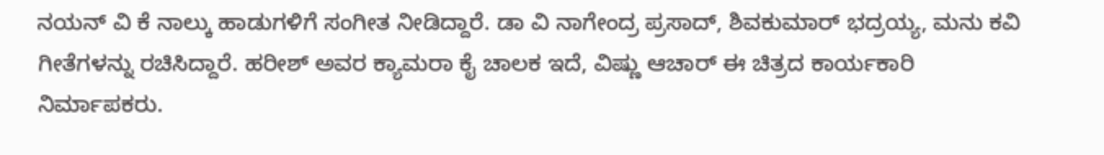ನಯನ್ ವಿ ಕೆ ನಾಲ್ಕು ಹಾಡುಗಳಿಗೆ ಸಂಗೀತ ನೀಡಿದ್ದಾರೆ. ಡಾ ವಿ ನಾಗೇಂದ್ರ ಪ್ರಸಾದ್, ಶಿವಕುಮಾರ್ ಭದ್ರಯ್ಯ, ಮನು ಕವಿ ಗೀತೆಗಳನ್ನು ರಚಿಸಿದ್ದಾರೆ. ಹರೀಶ್ ಅವರ ಕ್ಯಾಮರಾ ಕೈ ಚಾಲಕ ಇದೆ, ವಿಷ್ಣು ಆಚಾರ್ ಈ ಚಿತ್ರದ ಕಾರ್ಯಕಾರಿ ನಿರ್ಮಾಪಕರು.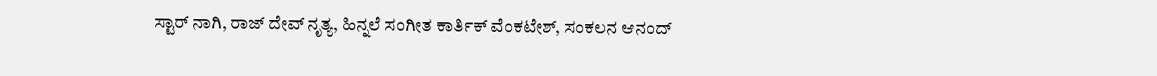ಸ್ಟಾರ್ ನಾಗಿ, ರಾಜ್ ದೇವ್ ನೃತ್ಯ, ಹಿನ್ನಲೆ ಸಂಗೀತ ಕಾರ್ತಿಕ್ ವೆಂಕಟೇಶ್, ಸಂಕಲನ ಆನಂದ್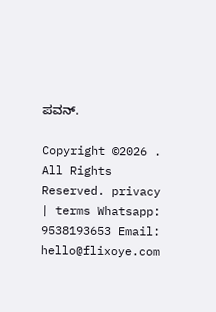ಪವನ್.

Copyright ©2026 . All Rights Reserved. privacy | terms Whatsapp: 9538193653 Email: hello@flixoye.com